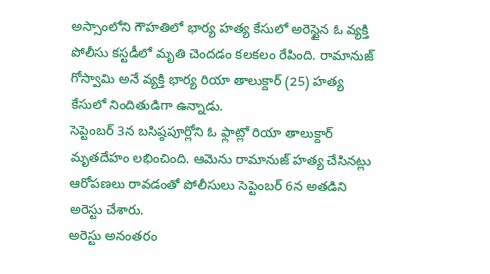అస్సాంలోని గౌహతిలో భార్య హత్య కేసులో అరెస్టైన ఓ వ్యక్తి పోలీసు కస్టడీలో మృతి చెందడం కలకలం రేపింది. రామానుజ్ గోస్వామి అనే వ్యక్తి భార్య రియా తాలుక్దార్ (25) హత్య కేసులో నిందితుడిగా ఉన్నాడు.
సెప్టెంబర్ 3న బసిష్ఠపూర్లోని ఓ ఫ్లాట్లో రియా తాలుక్దార్ మృతదేహం లభించింది. ఆమెను రామానుజ్ హత్య చేసినట్లు ఆరోపణలు రావడంతో పోలీసులు సెప్టెంబర్ 6న అతడిని అరెస్టు చేశారు.
అరెస్టు అనంతరం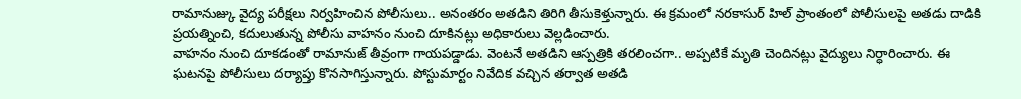రామానుజ్కు వైద్య పరీక్షలు నిర్వహించిన పోలీసులు.. అనంతరం అతడిని తిరిగి తీసుకెళ్తున్నారు. ఈ క్రమంలో నరకాసుర్ హిల్ ప్రాంతంలో పోలీసులపై అతడు దాడికి ప్రయత్నించి, కదులుతున్న పోలీసు వాహనం నుంచి దూకినట్లు అధికారులు వెల్లడించారు.
వాహనం నుంచి దూకడంతో రామానుజ్ తీవ్రంగా గాయపడ్డాడు. వెంటనే అతడిని ఆస్పత్రికి తరలించగా.. అప్పటికే మృతి చెందినట్లు వైద్యులు నిర్ధారించారు. ఈ ఘటనపై పోలీసులు దర్యాప్తు కొనసాగిస్తున్నారు. పోస్టుమార్టం నివేదిక వచ్చిన తర్వాత అతడి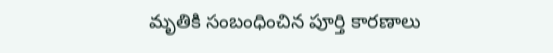మృతికి సంబంధించిన పూర్తి కారణాలు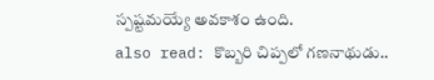స్పష్టమయ్యే అవకాశం ఉంది.
also read: కొబ్బరి చిప్పలో గణనాథుడు..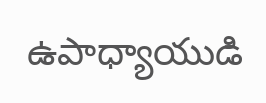ఉపాధ్యాయుడి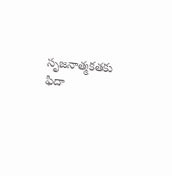సృజనాత్మకతకు ఫిదా